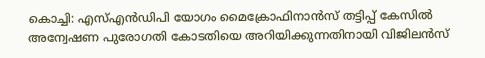കൊച്ചി: എസ്എൻഡിപി യോഗം മൈക്രോഫിനാൻസ് തട്ടിപ്പ് കേസിൽ അന്വേഷണ പുരോഗതി കോടതിയെ അറിയിക്കുന്നതിനായി വിജിലൻസ്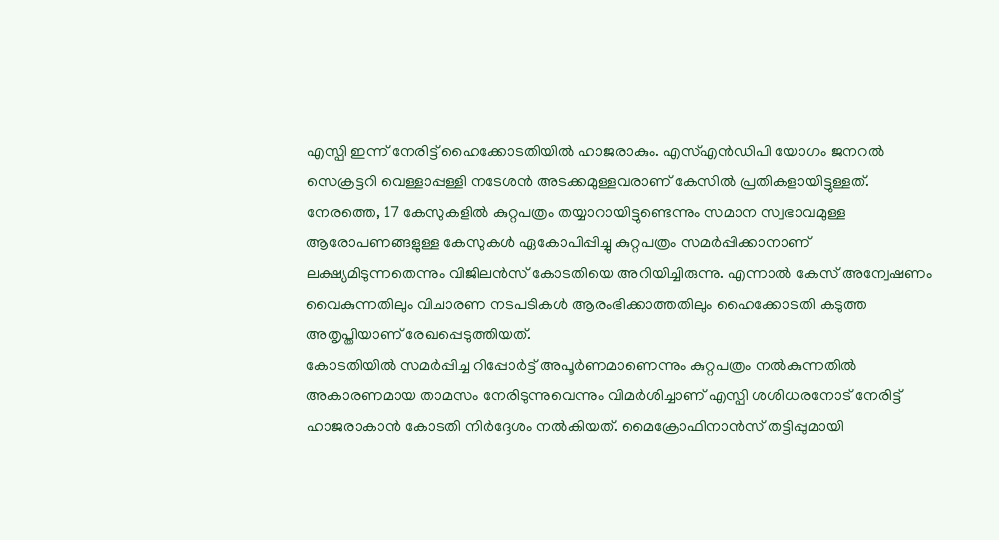എസ്പി ഇന്ന് നേരിട്ട് ഹൈക്കോടതിയിൽ ഹാജരാകും. എസ്എൻഡിപി യോഗം ജനറൽ സെക്രട്ടറി വെള്ളാപ്പള്ളി നടേശൻ അടക്കമുള്ളവരാണ് കേസിൽ പ്രതികളായിട്ടുള്ളത്.
നേരത്തെ, 17 കേസുകളിൽ കുറ്റപത്രം തയ്യാറായിട്ടുണ്ടെന്നും സമാന സ്വഭാവമുള്ള ആരോപണങ്ങളുള്ള കേസുകൾ ഏകോപിപ്പിച്ചു കുറ്റപത്രം സമർപ്പിക്കാനാണ് ലക്ഷ്യമിടുന്നതെന്നും വിജിലൻസ് കോടതിയെ അറിയിച്ചിരുന്നു. എന്നാൽ കേസ് അന്വേഷണം വൈകുന്നതിലും വിചാരണ നടപടികൾ ആരംഭിക്കാത്തതിലും ഹൈക്കോടതി കടുത്ത അതൃപ്തിയാണ് രേഖപ്പെടുത്തിയത്.
കോടതിയിൽ സമർപ്പിച്ച റിപ്പോർട്ട് അപൂർണമാണെന്നും കുറ്റപത്രം നൽകുന്നതിൽ അകാരണമായ താമസം നേരിടുന്നുവെന്നും വിമർശിച്ചാണ് എസ്പി ശശിധരനോട് നേരിട്ട് ഹാജരാകാൻ കോടതി നിർദ്ദേശം നൽകിയത്. മൈക്രോഫിനാൻസ് തട്ടിപ്പുമായി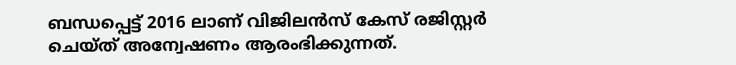ബന്ധപ്പെട്ട് 2016 ലാണ് വിജിലൻസ് കേസ് രജിസ്റ്റർ ചെയ്ത് അന്വേഷണം ആരംഭിക്കുന്നത്.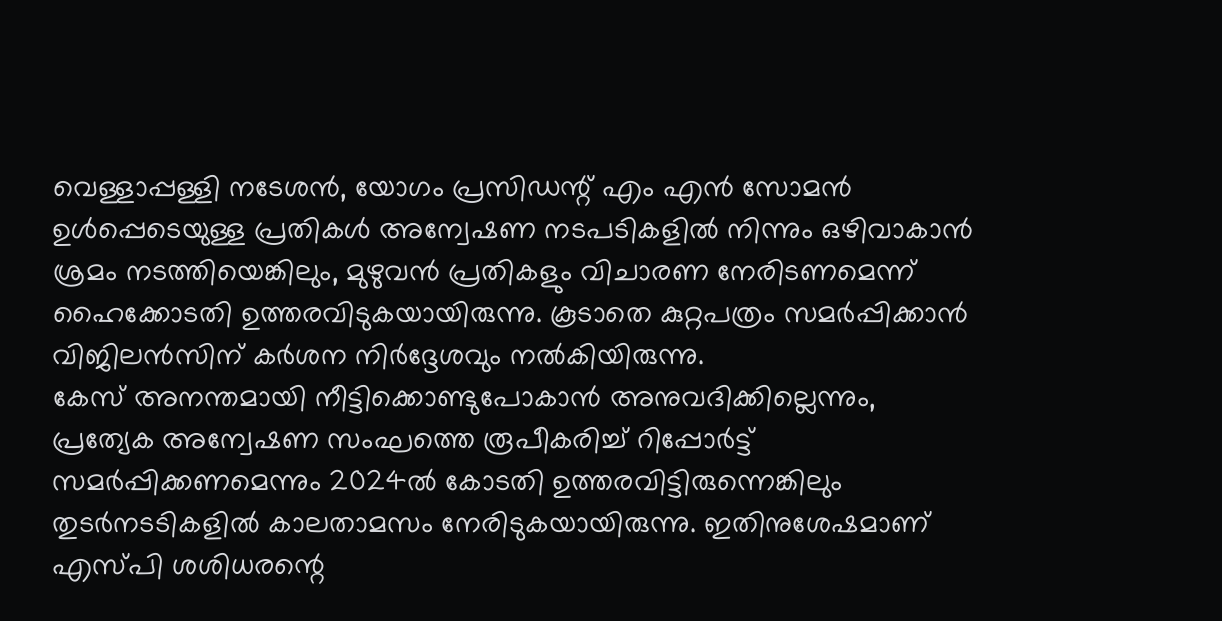വെള്ളാപ്പള്ളി നടേശൻ, യോഗം പ്രസിഡന്റ് എം എൻ സോമൻ ഉൾപ്പെടെയുള്ള പ്രതികൾ അന്വേഷണ നടപടികളിൽ നിന്നും ഒഴിവാകാൻ ശ്രമം നടത്തിയെങ്കിലും, മുഴുവൻ പ്രതികളും വിചാരണ നേരിടണമെന്ന് ഹൈക്കോടതി ഉത്തരവിടുകയായിരുന്നു. കൂടാതെ കുറ്റപത്രം സമർപ്പിക്കാൻ വിജിലൻസിന് കർശന നിർദ്ദേശവും നൽകിയിരുന്നു.
കേസ് അനന്തമായി നീട്ടിക്കൊണ്ടുപോകാൻ അനുവദിക്കില്ലെന്നും, പ്രത്യേക അന്വേഷണ സംഘത്തെ രൂപീകരിച്ച് റിപ്പോർട്ട് സമർപ്പിക്കണമെന്നും 2024ൽ കോടതി ഉത്തരവിട്ടിരുന്നെങ്കിലും തുടർനടടികളിൽ കാലതാമസം നേരിടുകയായിരുന്നു. ഇതിനുശേഷമാണ് എസ്പി ശശിധരന്റെ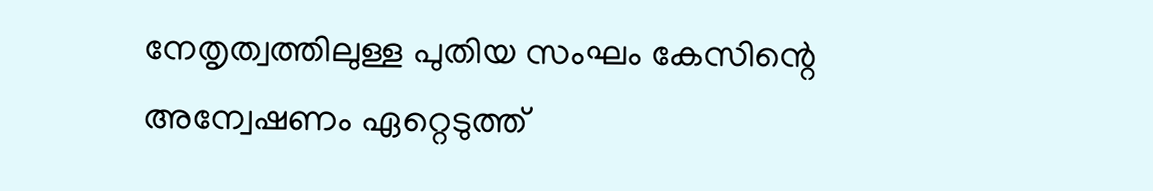നേതൃത്വത്തിലുള്ള പുതിയ സംഘം കേസിന്റെ അന്വേഷണം ഏറ്റെടുത്ത്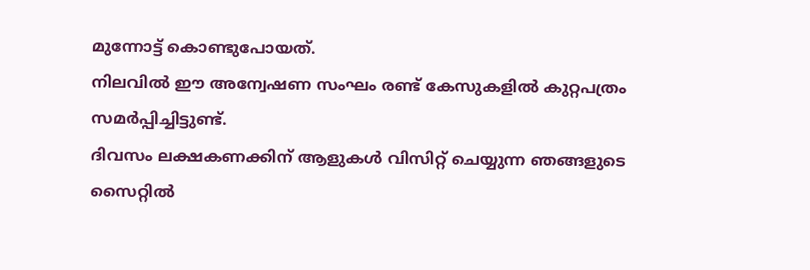മുന്നോട്ട് കൊണ്ടുപോയത്.
നിലവിൽ ഈ അന്വേഷണ സംഘം രണ്ട് കേസുകളിൽ കുറ്റപത്രം സമർപ്പിച്ചിട്ടുണ്ട്.
ദിവസം ലക്ഷകണക്കിന് ആളുകൾ വിസിറ്റ് ചെയ്യുന്ന ഞങ്ങളുടെ സൈറ്റിൽ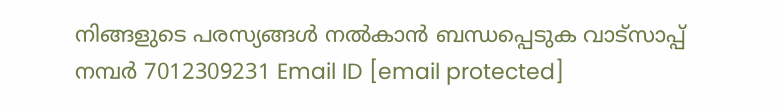നിങ്ങളുടെ പരസ്യങ്ങൾ നൽകാൻ ബന്ധപ്പെടുക വാട്സാപ്പ് നമ്പർ 7012309231 Email ID [email protected]